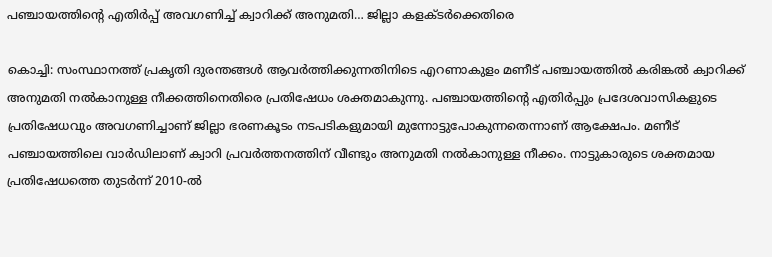പഞ്ചായത്തിന്റെ എതിർപ്പ് അവഗണിച്ച് ക്വാറിക്ക് അനുമതി… ജില്ലാ കളക്ടർക്കെതിരെ

കൊച്ചി: സംസ്ഥാനത്ത് പ്രകൃതി ദുരന്തങ്ങൾ ആവർത്തിക്കുന്നതിനിടെ എറണാകുളം മണീട് പഞ്ചായത്തിൽ കരിങ്കൽ ക്വാറിക്ക് അനുമതി നൽകാനുള്ള നീക്കത്തിനെതിരെ പ്രതിഷേധം ശക്തമാകുന്നു. പഞ്ചായത്തിന്റെ എതിർപ്പും പ്രദേശവാസികളുടെ പ്രതിഷേധവും അവഗണിച്ചാണ് ജില്ലാ ഭരണകൂടം നടപടികളുമായി മുന്നോട്ടുപോകുന്നതെന്നാണ് ആക്ഷേപം. മണീട് പഞ്ചായത്തിലെ വാർഡിലാണ് ക്വാറി പ്രവർത്തനത്തിന് വീണ്ടും അനുമതി നൽകാനുള്ള നീക്കം. നാട്ടുകാരുടെ ശക്തമായ പ്രതിഷേധത്തെ തുടർന്ന് 2010-ൽ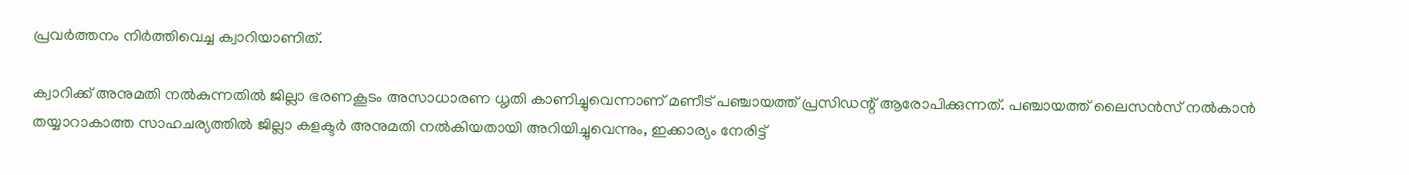പ്രവർത്തനം നിർത്തിവെച്ച ക്വാറിയാണിത്.

ക്വാറിക്ക് അനുമതി നൽകുന്നതിൽ ജില്ലാ ഭരണകൂടം അസാധാരണ ധൃതി കാണിച്ചുവെന്നാണ് മണീട് പഞ്ചായത്ത് പ്രസിഡന്റ് ആരോപിക്കുന്നത്. പഞ്ചായത്ത് ലൈസൻസ് നൽകാൻ തയ്യാറാകാത്ത സാഹചര്യത്തിൽ ജില്ലാ കളക്ടർ അനുമതി നൽകിയതായി അറിയിച്ചുവെന്നും, ഇക്കാര്യം നേരിട്ട്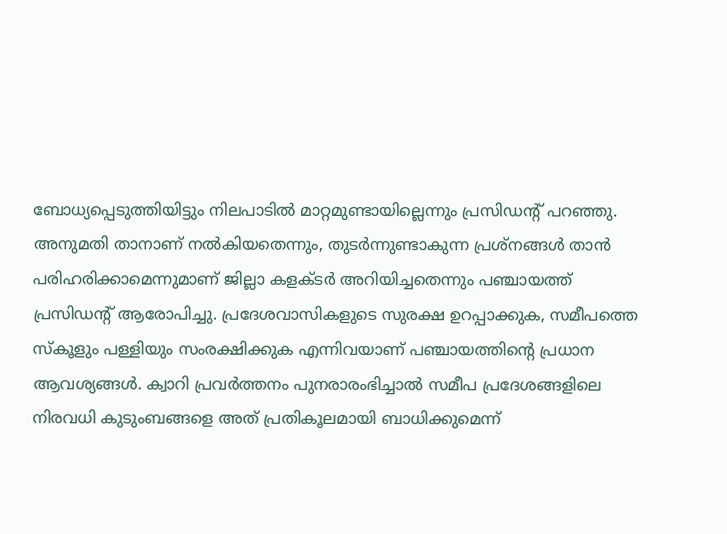ബോധ്യപ്പെടുത്തിയിട്ടും നിലപാടിൽ മാറ്റമുണ്ടായില്ലെന്നും പ്രസിഡന്റ് പറഞ്ഞു. അനുമതി താനാണ് നൽകിയതെന്നും, തുടർന്നുണ്ടാകുന്ന പ്രശ്നങ്ങൾ താൻ പരിഹരിക്കാമെന്നുമാണ് ജില്ലാ കളക്ടർ അറിയിച്ചതെന്നും പഞ്ചായത്ത് പ്രസിഡന്റ് ആരോപിച്ചു. പ്രദേശവാസികളുടെ സുരക്ഷ ഉറപ്പാക്കുക, സമീപത്തെ സ്കൂളും പള്ളിയും സംരക്ഷിക്കുക എന്നിവയാണ് പഞ്ചായത്തിന്റെ പ്രധാന ആവശ്യങ്ങൾ. ക്വാറി പ്രവർത്തനം പുനരാരംഭിച്ചാൽ സമീപ പ്രദേശങ്ങളിലെ നിരവധി കുടുംബങ്ങളെ അത് പ്രതികൂലമായി ബാധിക്കുമെന്ന്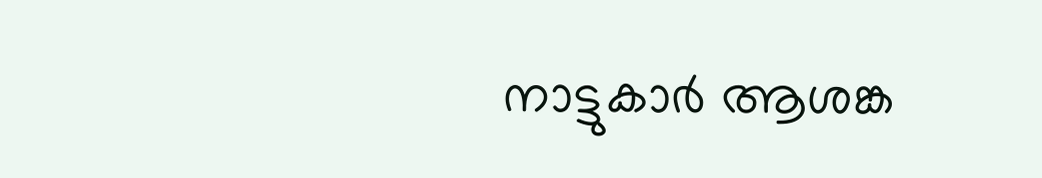നാട്ടുകാർ ആശങ്ക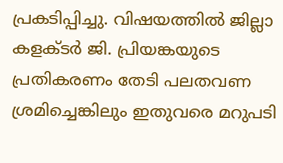പ്രകടിപ്പിച്ചു. വിഷയത്തിൽ ജില്ലാ കളക്ടർ ജി. പ്രിയങ്കയുടെ പ്രതികരണം തേടി പലതവണ ശ്രമിച്ചെങ്കിലും ഇതുവരെ മറുപടി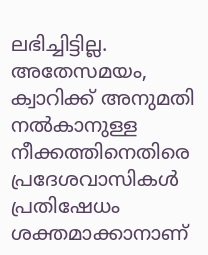ലഭിച്ചിട്ടില്ല. അതേസമയം, ക്വാറിക്ക് അനുമതി നൽകാനുള്ള നീക്കത്തിനെതിരെ പ്രദേശവാസികൾ പ്രതിഷേധം ശക്തമാക്കാനാണ്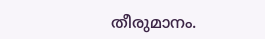തീരുമാനം.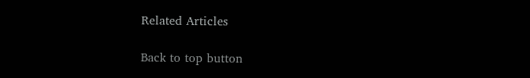Related Articles

Back to top button